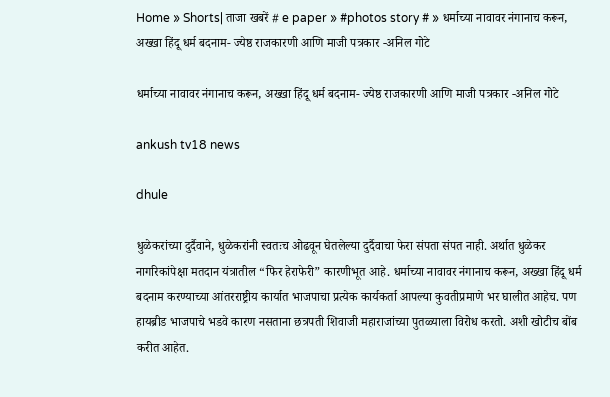Home » Shorts| ताजा खबरें # e paper » #photos story # » धर्माच्या नावावर नंगानाच करून, अख्खा हिंदू धर्म बदनाम- ज्येष्ठ राजकारणी आणि माजी पत्रकार -अनिल गोटे

धर्माच्या नावावर नंगानाच करून, अख्खा हिंदू धर्म बदनाम- ज्येष्ठ राजकारणी आणि माजी पत्रकार -अनिल गोटे

ankush tv18 news

dhule

धुळेकरांच्या दुर्दैवाने, धुळेकरांनी स्वतःच ओढवून घेतलेल्या दुर्दैवाचा फेरा संपता संपत नाही. अर्थात धुळेकर नागरिकांपेक्षा मतदान यंत्रातील “फिर हेराफेरी” कारणीभूत आहे. धर्माच्या नावावर नंगानाच करून, अख्खा हिंदू धर्म बदनाम करण्याच्या आंतरराष्ट्रीय कार्यात भाजपाचा प्रत्येक कार्यकर्ता आपल्या कुवतीप्रमाणे भर घालीत आहेच. पण हायब्रीड भाजपाचे भडवे कारण नसताना छत्रपती शिवाजी महाराजांच्या पुतळ्याला विरोध करतो. अशी खोटीच बोंब करीत आहेत.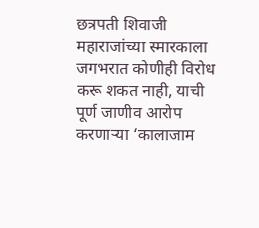छत्रपती शिवाजी महाराजांच्या स्मारकाला जगभरात कोणीही विरोध करू शकत नाही, याची पूर्ण जाणीव आरोप करणाऱ्या ‘कालाजाम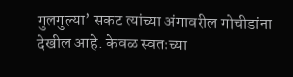गुलगुल्या’ सकट त्यांच्या अंगावरील गोचीडांना देखील आहे. केवळ स्वतःच्या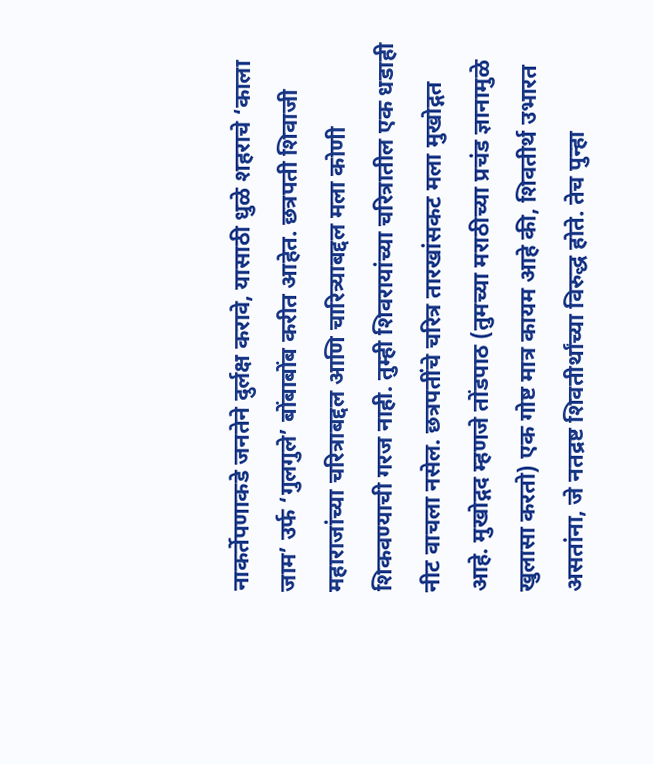नाकर्तेपणाकडे जनतेने दुर्लक्ष करावे, यासाठी धुळे शहराचे ‘काला जाम’ उर्फ ‘गुलगुले’ बोंबाबोंब करीत आहेत. छत्रपती शिवाजी महाराजांच्या चरित्राबद्दल आणि चारित्र्याबद्दल मला कोणी शिकवण्याची गरज नाही. तुम्ही शिवरायांच्या चरित्रातील एक धडाही नीट वाचला नसेल. छत्रपतींचे चरित्र तारखांसकट मला मुखोद्गत आहे. मुखोद्गद म्हणजे तोंडपाठ (तुमच्या मराठीच्या प्रचंड ज्ञानामुळे खुलासा करतो) एक गोष्ट मात्र कायम आहे की, शिवतीर्थ उभारत असतांना, जे नतद्रष्ट शिवतीर्थांच्या विरुद्ध होते. तेच पुन्हा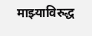माझ्याविरुद्ध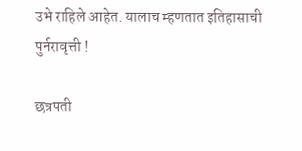उभे राहिले आहेत. यालाच म्हणतात इतिहासाची पुर्नरावृत्ती !

छत्रपती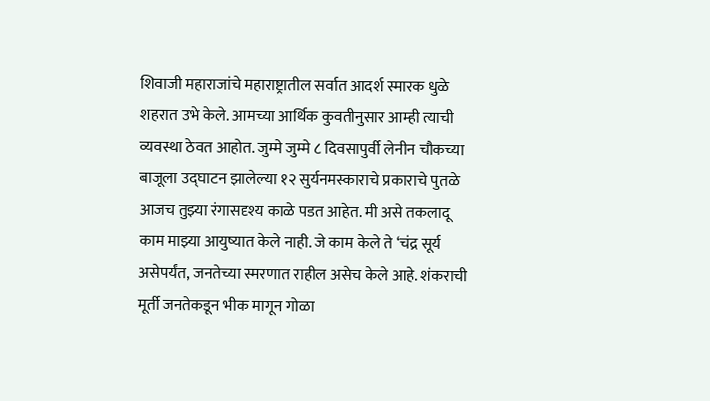शिवाजी महाराजांचे महाराष्ट्रातील सर्वात आदर्श स्मारक धुळे शहरात उभे केले. आमच्या आर्थिक कुवतीनुसार आम्ही त्याची व्यवस्था ठेवत आहोत. जुम्मे जुम्मे ८ दिवसापुर्वी लेनीन चौकच्या बाजूला उद्घाटन झालेल्या १२ सुर्यनमस्काराचे प्रकाराचे पुतळे आजच तुझ्या रंगासदृश्य काळे पडत आहेत. मी असे तकलादू काम माझ्या आयुष्यात केले नाही. जे काम केले ते ‘चंद्र सूर्य असेपर्यंत, जनतेच्या स्मरणात राहील असेच केले आहे. शंकराची मूर्ती जनतेकडून भीक मागून गोळा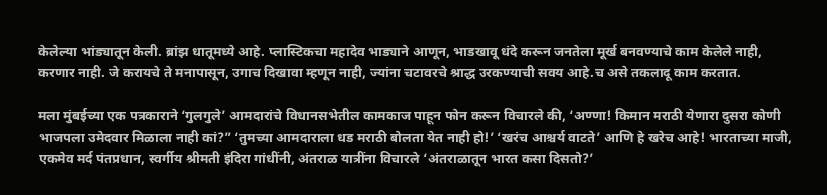केलेल्या भांड्यातून केली. ब्रांझ धातूमध्ये आहे. प्लास्टिकचा महादेव भाड्याने आणून, भाडखावू धंदे करून जनतेला मूर्ख बनवण्याचे काम केलेले नाही, करणार नाही. जे करायचे ते मनापासून, उगाच दिखावा म्हणून नाही, ज्यांना चटावरचे श्राद्ध उरकण्याची सवय आहे.च असे तकलादू काम करतात.

मला मुंबईच्या एक पत्रकाराने ‘गुलगुले’ आमदारांचे विधानसभेतील कामकाज पाहून फोन करून विचारले की, ‘अण्णा! किमान मराठी येणारा दुसरा कोणी भाजपला उमेदवार मिळाला नाही कां?” ‘तुमच्या आमदाराला धड मराठी बोलता येत नाही हो!’ ‘खरंच आश्चर्य वाटते’ आणि हे खरेच आहे! भारताच्या माजी, एकमेव मर्द पंतप्रधान, स्वर्गीय श्रीमती इंदिरा गांधींनी, अंतराळ यात्रींना विचारले ‘अंतराळातून भारत कसा दिसतो?’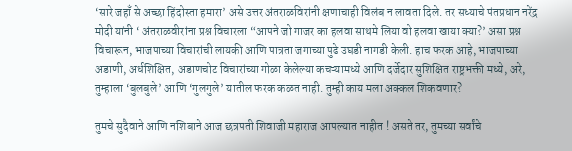‘सारे जहाँ से अच्छा हिंदोस्ता हमारा’ असे उत्तर अंतराळविरांनी क्षणाचाही विलंब न लावता दिले. तर सध्याचे पंतप्रधान नरेंद्र मोदी यांनी ‘ अंतराळवीरांना प्रश्न विचारला “आपने जो गाजर का हलवा साथमे लिया वो हलवा खाया क्या?’ असा प्रश्न विचारून, भाजपाच्या विचारांची लायकी आणि पात्रता जगाच्या पुढे उघडी नागडी केली. हाच फरक आहे, भाजपाच्या अडाणी, अर्धशिक्षित, अडाणचोट विचारांच्या गोळा केलेल्या कचऱ्यामध्ये आणि दर्जेदार सुशिक्षित राष्ट्रभक्ती मध्ये, अरे, तुम्हाला ‘बुलबुले’ आणि ‘गुलगुले’ यातील फरक कळत नाही. तुम्ही काय मला अक्कल शिकवणार?

तुमचे सुदैवाने आणि नशिबाने आज छत्रपती शिवाजी महाराज आपल्यात नाहीत ! असते तर, तुमच्या सर्वांचे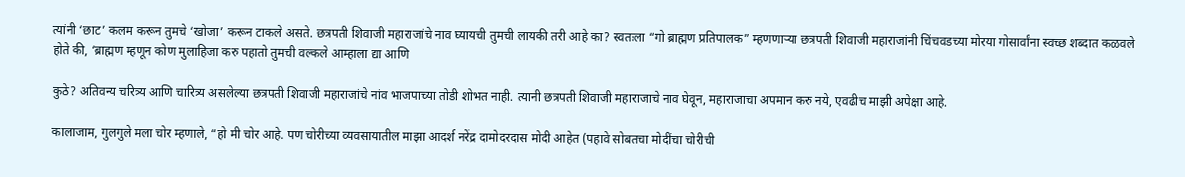त्यांनी ‘छाट’ कलम करून तुमचे ‘खोजा’ करून टाकले असते. छत्रपती शिवाजी महाराजांचे नाव घ्यायची तुमची लायकी तरी आहे का? स्वतःला “गो ब्राह्मण प्रतिपालक” म्हणणाऱ्या छत्रपती शिवाजी महाराजांनी चिंचवडच्या मोरया गोसार्वांना स्वच्छ शब्दात कळवले होते की, ‘ब्राह्मण म्हणून कोण मुलाहिजा करु पहातो तुमची वल्कले आम्हाला द्या आणि

कुठे? अतिवन्य चरित्र्य आणि चारित्र्य असलेल्या छत्रपती शिवाजी महाराजांचे नांव भाजपाच्या तोडी शोभत नाही. त्यानी छत्रपती शिवाजी महाराजाचे नाव घेवून, महाराजाचा अपमान करु नये, एवढीच माझी अपेक्षा आहे.

कालाजाम, गुलगुले मला चोर म्हणाले, “हो मी चोर आहे. पण चोरीच्या व्यवसायातील माझा आदर्श नरेंद्र दामोदरदास मोदी आहेत (पहावे सोबतचा मोदींचा चोरीची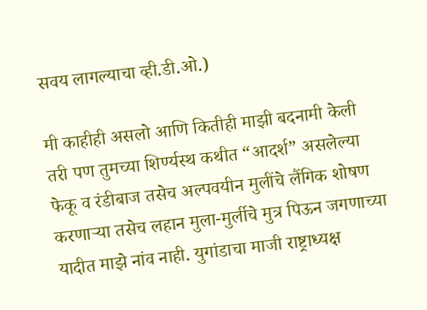सवय लागल्याचा व्ही.डी.ओ.)

मी काहीही असलो आणि कितीही माझी बदनामी केली तरी पण तुमच्या शिर्ण्यस्थ कथीत “आदर्श” असलेल्या फेकू व रंडीबाज तसेच अल्पवयीन मुलींचे लैंगिक शोषण करणाऱ्या तसेच लहान मुला-मुर्लीचे मुत्र पिऊन जगणाच्या यादीत माझे नांव नाही. युगांडाचा माजी राष्ट्राध्यक्ष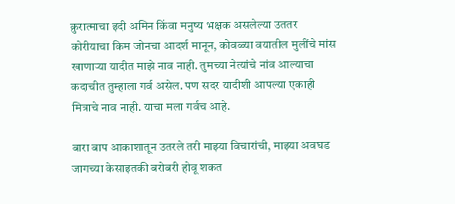क्रुरात्माचा इदी अमिन किंवा मनुष्य भक्षक असलेल्या उततर कोरीयाचा किम जोनचा आदर्श मानून, कोवळ्या वयातील मुलींचे मांस खाणाऱ्या यादीत माझे नाव नाही. तुमच्या नेत्यांचे नांव आल्याचा कदाचीत तुम्हाला गर्व असेल. पण सदर यादीशी आपल्या एकाही मित्राचे नाव नाही. याचा मला गर्वच आहे.

बारा बाप आकाशातून उतरले तरी माझ्या विचारांची, माझ्या अवघड जागच्या केसाइतकी बरोबरी होवू शकत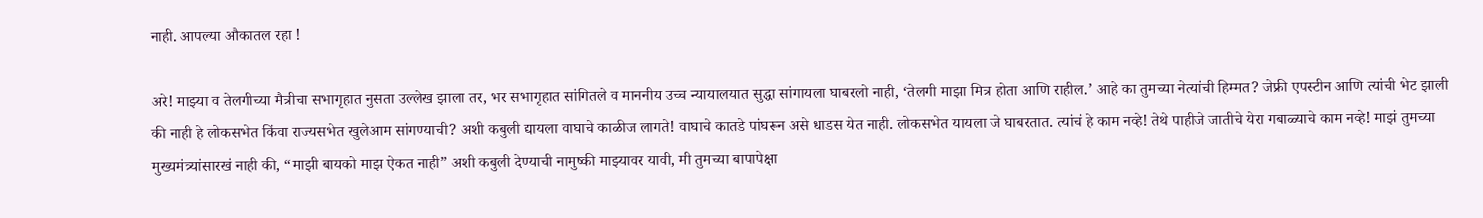नाही. आपल्या औकातल रहा !

अरे! माझ्या व तेलगीच्या मैत्रीचा सभागृहात नुसता उल्लेख झाला तर, भर सभागृहात सांगितले व माननीय उच्च न्यायालयात सुद्धा सांगायला घाबरलो नाही, ‘तेलगी माझा मित्र होता आणि राहील.’ आहे का तुमच्या नेत्यांची हिम्मत? जेफ्री एपस्टीन आणि त्यांची भेट झाली की नाही हे लोकसभेत किंवा राज्यसभेत खुलेआम सांगण्याची? अशी कबुली द्यायला वाघाचे काळीज लागते! वाघाचे कातडे पांघरून असे धाडस येत नाही. लोकसभेत यायला जे घाबरतात. त्यांचं हे काम नव्हे! तेथे पाहीजे जातीचे येरा गबाळ्याचे काम नव्हे! माझं तुमच्या मुख्यमंत्र्यांसारखं नाही की, “माझी बायको माझ ऐकत नाही” अशी कबुली देण्याची नामुष्की माझ्यावर यावी, मी तुमच्या बापापेक्षा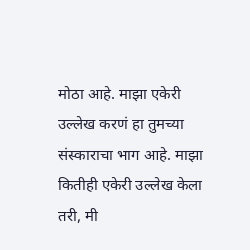मोठा आहे. माझा एकेरी उल्लेख करणं हा तुमच्या संस्काराचा भाग आहे. माझा कितीही एकेरी उल्लेख केला तरी, मी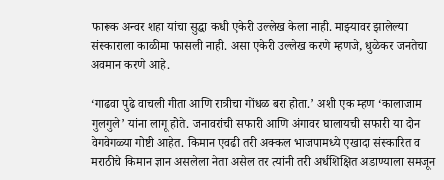फारूक अन्वर शहा यांचा सुद्धा कधी एकेरी उल्लेख केला नाही. माझ्यावर झालेल्या संस्काराला काळीमा फासली नाही. असा एकेरी उल्लेख करणे म्हणजे, धुळेकर जनतेचा अवमान करणे आहे.

‘गाढवा पुढे वाचली गीता आणि रात्रीचा गोंधळ बरा होता.’ अशी एक म्हण ‘कालाजाम गुलगुले’ यांना लागू होते. जनावरांची सफारी आणि अंगावर घालायची सफारी या दोन वेगवेगळ्या गोष्टी आहेत. किमान एवढी तरी अक्कल भाजपामध्ये एखादा संस्कारित व मराठीचे किमान ज्ञान असलेला नेता असेल तर त्यांनी तरी अर्धशिक्षित अडाण्याला समजून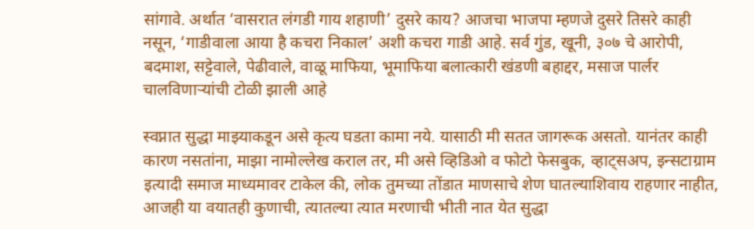सांगावे. अर्थात ‘वासरात लंगडी गाय शहाणी’ दुसरे काय? आजचा भाजपा म्हणजे दुसरे तिसरे काही नसून, ‘गाडीवाला आया है कचरा निकाल’ अशी कचरा गाडी आहे. सर्व गुंड, खूनी, ३०७ चे आरोपी,   बदमाश, सट्टेवाले, पेढीवाले, वाळू माफिया, भूमाफिया बलात्कारी खंडणी बहाद्दर, मसाज पार्लर चालविणाऱ्यांची टोळी झाली आहे

स्वप्नात सुद्धा माझ्याकडून असे कृत्य घडता कामा नये. यासाठी मी सतत जागरूक असतो. यानंतर काही कारण नसतांना, माझा नामोल्लेख कराल तर, मी असे व्हिडिओ व फोटो फेसबुक, व्हाट्सअप, इन्सटाग्राम इत्यादी समाज माध्यमावर टाकेल की, लोक तुमच्या तोंडात माणसाचे शेण घातल्याशिवाय राहणार नाहीत, आजही या वयातही कुणाची, त्यातल्या त्यात मरणाची भीती नात येत सुद्धा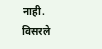नाही. विसरले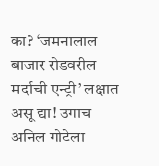का? ‘जमनालाल बाजार रोडवरील मर्दाची एन्ट्री’ लक्षात असू द्या! उगाच अनिल गोटेला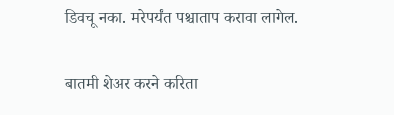डिवचू नका. मरेपर्यंत पश्चाताप करावा लागेल.

बातमी शेअर करने करिता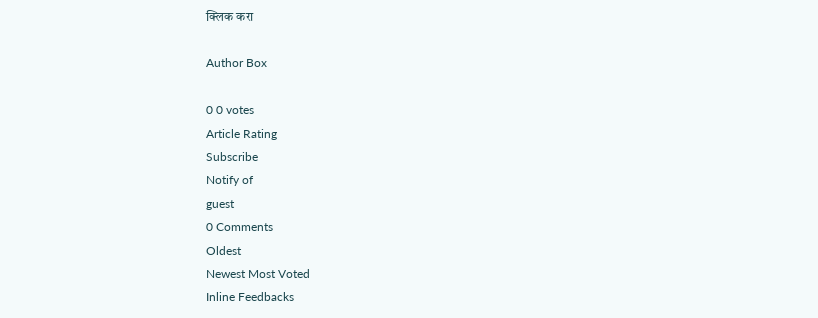क्लिक करा

Author Box

0 0 votes
Article Rating
Subscribe
Notify of
guest
0 Comments
Oldest
Newest Most Voted
Inline Feedbacks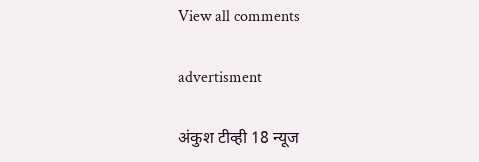View all comments

advertisment

अंकुश टीव्ही 18 न्यूज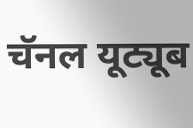चॅनल यूट्यूब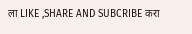ला LIKE ,SHARE AND SUBCRIBE करा